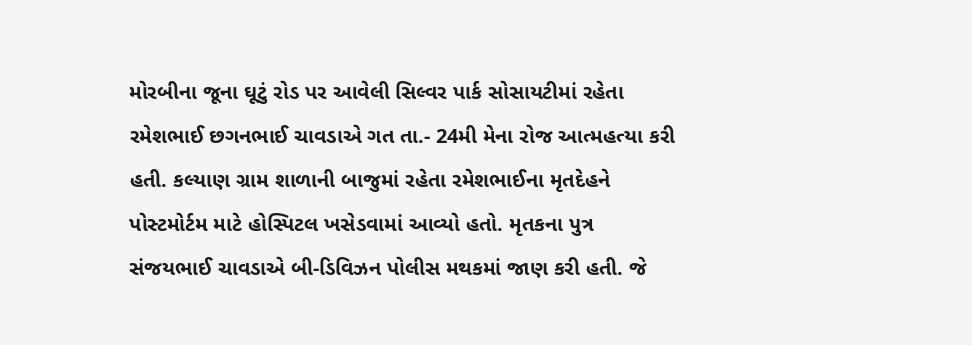મોરબીના જૂના ઘૂટું રોડ પર આવેલી સિલ્વર પાર્ક સોસાયટીમાં રહેતા રમેશભાઈ છગનભાઈ ચાવડાએ ગત તા.- 24મી મેના રોજ આત્મહત્યા કરી હતી. કલ્યાણ ગ્રામ શાળાની બાજુમાં રહેતા રમેશભાઈના મૃતદેહને પોસ્ટમોર્ટમ માટે હોસ્પિટલ ખસેડવામાં આવ્યો હતો. મૃતકના પુત્ર સંજયભાઈ ચાવડાએ બી-ડિવિઝન પોલીસ મથકમાં જાણ કરી હતી. જે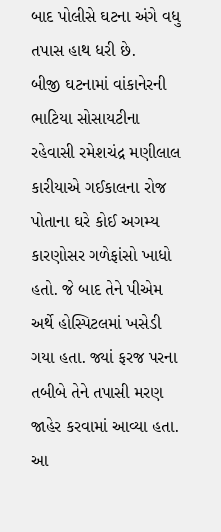બાદ પોલીસે ઘટના અંગે વધુ તપાસ હાથ ધરી છે.
બીજી ઘટનામાં વાંકાનેરની ભાટિયા સોસાયટીના રહેવાસી રમેશચંદ્ર મણીલાલ કારીયાએ ગઈકાલના રોજ પોતાના ઘરે કોઈ અગમ્ય કારણોસર ગળેફાંસો ખાધો હતો. જે બાદ તેને પીએમ અર્થે હોસ્પિટલમાં ખસેડી ગયા હતા. જ્યાં ફરજ પરના તબીબે તેને તપાસી મરણ જાહેર કરવામાં આવ્યા હતા. આ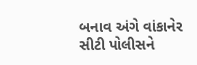બનાવ અંગે વાંકાનેર સીટી પોલીસને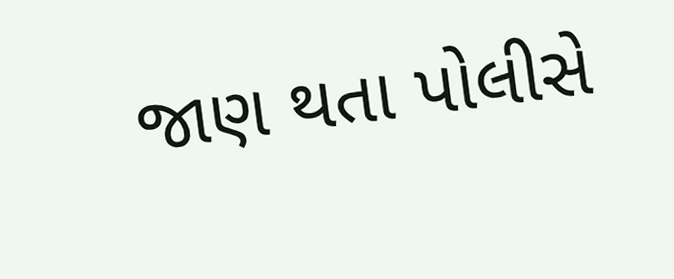જાણ થતા પોલીસે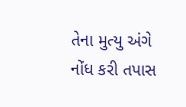તેના મુત્યુ અંગે નોંધ કરી તપાસ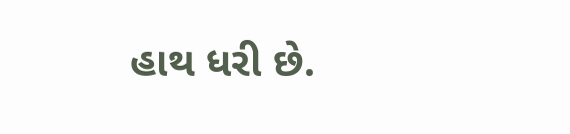હાથ ધરી છે.